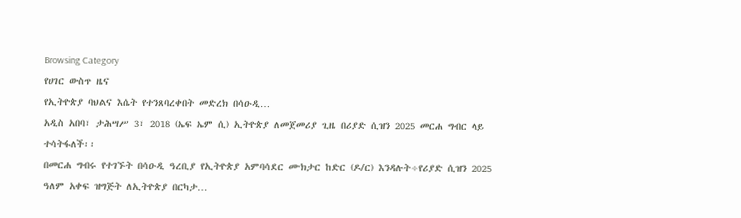Browsing Category
የሀገር ውስጥ ዜና
የኢትዮጵያ ባህልና እሴት የተንጸባረቀበት መድረክ በሳዑዲ…
አዲስ አበባ፣ ታሕሣሥ 3፣ 2018 (ኤፍ ኤም ሲ) ኢትዮጵያ ለመጀመሪያ ጊዜ በሪያድ ሲዝን 2025 መርሐ ግብር ላይ ተሳትፋለች፡፡
በመርሐ ግብሩ የተገኙት በሳዑዲ ዓረቢያ የኢትዮጵያ አምባሳደር ሙክታር ከድር (ዶ/ር) እንዳሉት÷የሪያድ ሲዝን 2025 ዓለም አቀፍ ዝግጅት ለኢትዮጵያ በርካታ…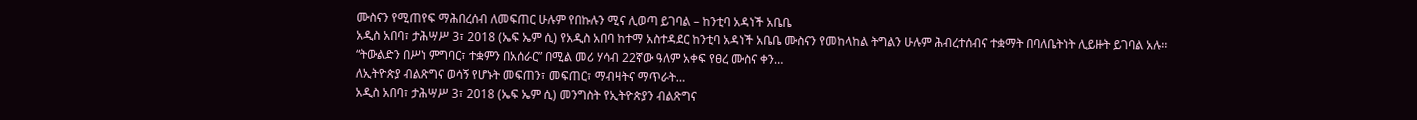ሙስናን የሚጠየፍ ማሕበረሰብ ለመፍጠር ሁሉም የበኩሉን ሚና ሊወጣ ይገባል – ከንቲባ አዳነች አቤቤ
አዲስ አበባ፣ ታሕሣሥ 3፣ 2018 (ኤፍ ኤም ሲ) የአዲስ አበባ ከተማ አስተዳደር ከንቲባ አዳነች አቤቤ ሙስናን የመከላከል ትግልን ሁሉም ሕብረተሰብና ተቋማት በባለቤትነት ሊይዙት ይገባል አሉ፡፡
“ትውልድን በሥነ ምግባር፣ ተቋምን በአሰራር” በሚል መሪ ሃሳብ 22ኛው ዓለም አቀፍ የፀረ ሙስና ቀን…
ለኢትዮጵያ ብልጽግና ወሳኝ የሆኑት መፍጠን፣ መፍጠር፣ ማብዛትና ማጥራት…
አዲስ አበባ፣ ታሕሣሥ 3፣ 2018 (ኤፍ ኤም ሲ) መንግስት የኢትዮጵያን ብልጽግና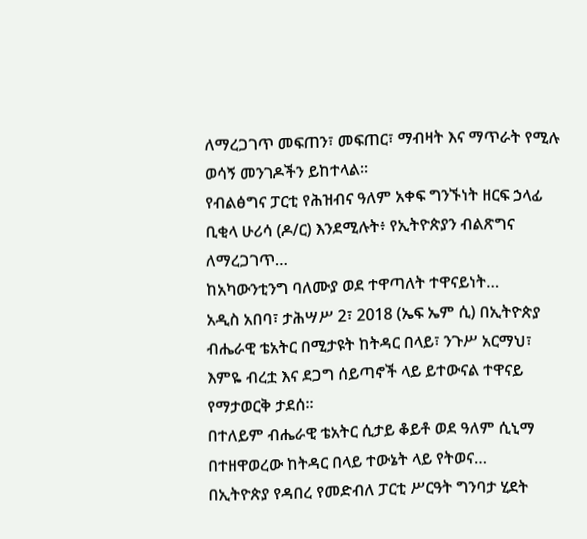ለማረጋገጥ መፍጠን፣ መፍጠር፣ ማብዛት እና ማጥራት የሚሉ ወሳኝ መንገዶችን ይከተላል።
የብልፅግና ፓርቲ የሕዝብና ዓለም አቀፍ ግንኙነት ዘርፍ ኃላፊ ቢቂላ ሁሪሳ (ዶ/ር) እንደሚሉት፥ የኢትዮጵያን ብልጽግና ለማረጋገጥ…
ከአካውንቲንግ ባለሙያ ወደ ተዋጣለት ተዋናይነት…
አዲስ አበባ፣ ታሕሣሥ 2፣ 2018 (ኤፍ ኤም ሲ) በኢትዮጵያ ብሔራዊ ቴአትር በሚታዩት ከትዳር በላይ፣ ንጉሥ አርማህ፣ እምዬ ብረቷ እና ደጋግ ሰይጣኖች ላይ ይተውናል ተዋናይ የማታወርቅ ታደሰ።
በተለይም ብሔራዊ ቴአትር ሲታይ ቆይቶ ወደ ዓለም ሲኒማ በተዘዋወረው ከትዳር በላይ ተውኔት ላይ የትወና…
በኢትዮጵያ የዳበረ የመድብለ ፓርቲ ሥርዓት ግንባታ ሂደት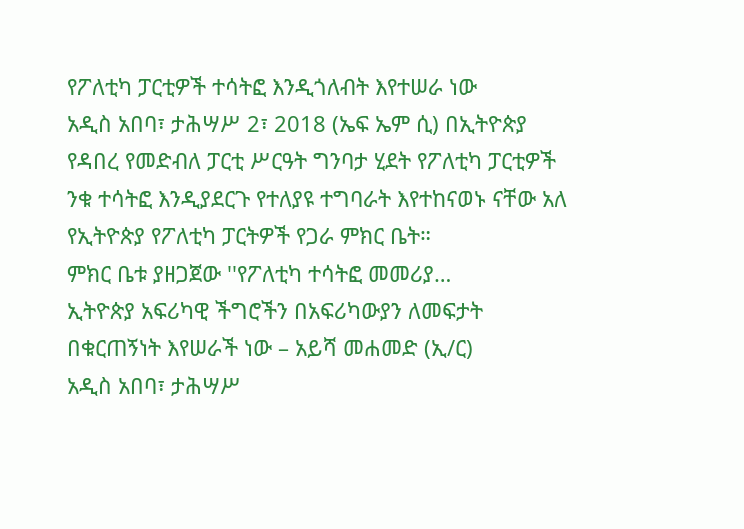የፖለቲካ ፓርቲዎች ተሳትፎ እንዲጎለብት እየተሠራ ነው
አዲስ አበባ፣ ታሕሣሥ 2፣ 2018 (ኤፍ ኤም ሲ) በኢትዮጵያ የዳበረ የመድብለ ፓርቲ ሥርዓት ግንባታ ሂደት የፖለቲካ ፓርቲዎች ንቁ ተሳትፎ እንዲያደርጉ የተለያዩ ተግባራት እየተከናወኑ ናቸው አለ የኢትዮጵያ የፖለቲካ ፓርትዎች የጋራ ምክር ቤት።
ምክር ቤቱ ያዘጋጀው ''የፖለቲካ ተሳትፎ መመሪያ…
ኢትዮጵያ አፍሪካዊ ችግሮችን በአፍሪካውያን ለመፍታት በቁርጠኝነት እየሠራች ነው – አይሻ መሐመድ (ኢ/ር)
አዲስ አበባ፣ ታሕሣሥ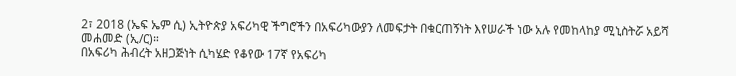2፣ 2018 (ኤፍ ኤም ሲ) ኢትዮጵያ አፍሪካዊ ችግሮችን በአፍሪካውያን ለመፍታት በቁርጠኝነት እየሠራች ነው አሉ የመከላከያ ሚኒስትሯ አይሻ መሐመድ (ኢ/ር)።
በአፍሪካ ሕብረት አዘጋጅነት ሲካሄድ የቆየው 17ኛ የአፍሪካ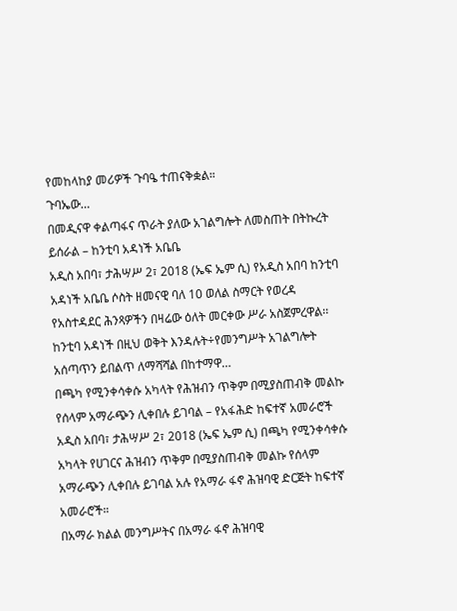የመከላከያ መሪዎች ጉባዔ ተጠናቅቋል።
ጉባኤው…
በመዲናዋ ቀልጣፋና ጥራት ያለው አገልግሎት ለመስጠት በትኩረት ይሰራል – ከንቲባ አዳነች አቤቤ
አዲስ አበባ፣ ታሕሣሥ 2፣ 2018 (ኤፍ ኤም ሲ) የአዲስ አበባ ከንቲባ አዳነች አቤቤ ሶስት ዘመናዊ ባለ 10 ወለል ስማርት የወረዳ የአስተዳደር ሕንጻዎችን በዛሬው ዕለት መርቀው ሥራ አስጀምረዋል፡፡
ከንቲባ አዳነች በዚህ ወቅት እንዳሉት÷የመንግሥት አገልግሎት አሰጣጥን ይበልጥ ለማሻሻል በከተማዋ…
በጫካ የሚንቀሳቀሱ አካላት የሕዝብን ጥቅም በሚያስጠብቅ መልኩ የሰላም አማራጭን ሊቀበሉ ይገባል – የአፋሕድ ከፍተኛ አመራሮች
አዲስ አበባ፣ ታሕሣሥ 2፣ 2018 (ኤፍ ኤም ሲ) በጫካ የሚንቀሳቀሱ አካላት የሀገርና ሕዝብን ጥቅም በሚያስጠብቅ መልኩ የሰላም አማራጭን ሊቀበሉ ይገባል አሉ የአማራ ፋኖ ሕዝባዊ ድርጅት ከፍተኛ አመራሮች።
በአማራ ክልል መንግሥትና በአማራ ፋኖ ሕዝባዊ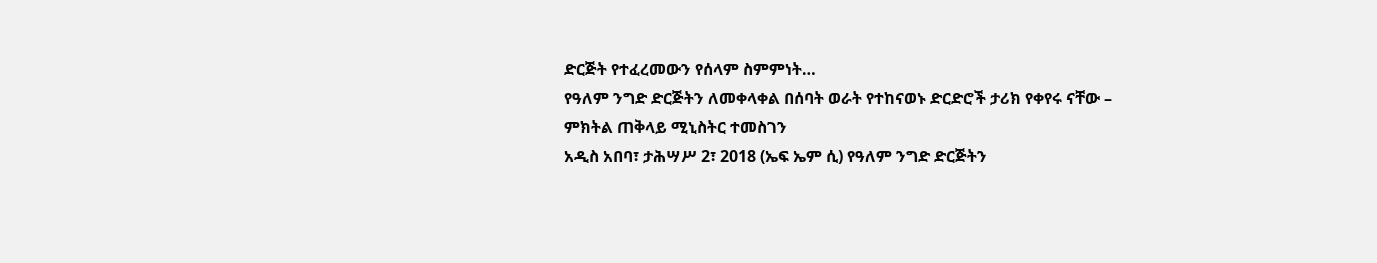ድርጅት የተፈረመውን የሰላም ስምምነት…
የዓለም ንግድ ድርጅትን ለመቀላቀል በሰባት ወራት የተከናወኑ ድርድሮች ታሪክ የቀየሩ ናቸው – ምክትል ጠቅላይ ሚኒስትር ተመስገን
አዲስ አበባ፣ ታሕሣሥ 2፣ 2018 (ኤፍ ኤም ሲ) የዓለም ንግድ ድርጅትን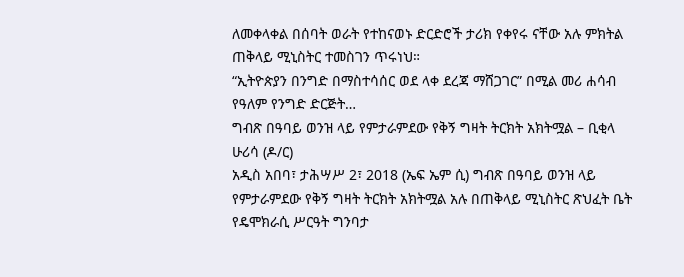ለመቀላቀል በሰባት ወራት የተከናወኑ ድርድሮች ታሪክ የቀየሩ ናቸው አሉ ምክትል ጠቅላይ ሚኒስትር ተመስገን ጥሩነህ።
“ኢትዮጵያን በንግድ በማስተሳሰር ወደ ላቀ ደረጃ ማሸጋገር” በሚል መሪ ሐሳብ የዓለም የንግድ ድርጅት…
ግብጽ በዓባይ ወንዝ ላይ የምታራምደው የቅኝ ግዛት ትርክት አክትሟል – ቢቂላ ሁሪሳ (ዶ/ር)
አዲስ አበባ፣ ታሕሣሥ 2፣ 2018 (ኤፍ ኤም ሲ) ግብጽ በዓባይ ወንዝ ላይ የምታራምደው የቅኝ ግዛት ትርክት አክትሟል አሉ በጠቅላይ ሚኒስትር ጽህፈት ቤት የዴሞክራሲ ሥርዓት ግንባታ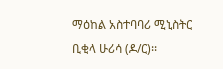ማዕከል አስተባባሪ ሚኒስትር ቢቂላ ሁሪሳ (ዶ/ር)፡፡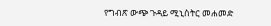የግብጽ ውጭ ጉዳይ ሚኒስትር መሐመድ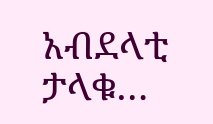አብደላቲ ታላቁ…